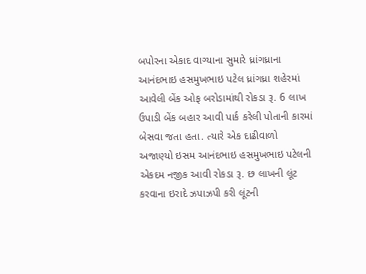બપોરના એકાદ વાગ્યાના સુમારે ધ્રાંગધ્રાના આનંદભાઇ હસમુખભાઇ પટેલ ધ્રાંગધ્રા શહેરમાં આવેલી બેંક ઓફ બરોડામાંથી રોકડા રૂ. 6 લાખ ઉપાડી બેંક બહાર આવી પાર્ક કરેલી પોતાની કારમાં બેસવા જતા હતા. ત્યારે એક દાઢીવાળો અજાણ્યો ઇસમ આનંદભાઇ હસમુખભાઇ પટેલની એકદમ નજીક આવી રોકડા રૂ. છ લાખની લૂંટ કરવાના ઇરાદે ઝપાઝપી કરી લૂંટની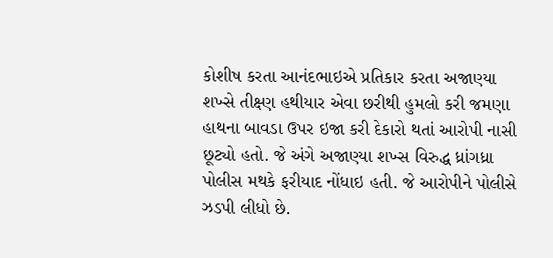કોશીષ કરતા આનંદભાઇએ પ્રતિકાર કરતા અજાણ્યા શખ્સે તીક્ષ્ણ હથીયાર એવા છરીથી હુમલો કરી જમણા હાથના બાવડા ઉપર ઇજા કરી દેકારો થતાં આરોપી નાસી છૂટ્યો હતો. જે અંગે અજાણ્યા શખ્સ વિરુદ્ધ ધ્રાંગધ્રા પોલીસ મથકે ફરીયાદ નોંધાઇ હતી. જે આરોપીને પોલીસે ઝડપી લીધો છે.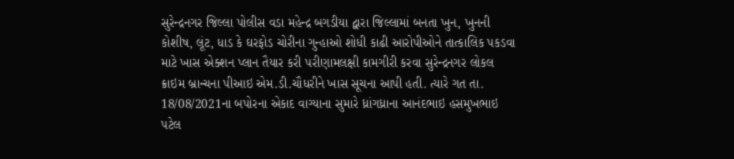સુરેન્દ્રનગર જિલ્લા પોલીસ વડા મહેન્દ્ર બગડીયા દ્વારા જિલ્લામાં બનતા ખુન, ખુનની કોશીષ, લૂંટ, ધાડ કે ઘરફોડ ચોરીના ગુન્હાઓ શોધી કાઢી આરોપીઓને તાત્કાલિક પકડવા માટે ખાસ એક્શન પ્લાન તૈયાર કરી પરીણામલક્ષી કામગીરી કરવા સુરેન્દ્રનગર લોકલ ક્રાઇમ બ્રાન્ચના પીઆઇ એમ.ડી.ચૌધરીને ખાસ સૂચના આપી હતી. ત્યારે ગત તા. 18/08/2021ના બપોરના એકાદ વાગ્યાના સુમારે ધ્રાંગધ્રાના આનંદભાઇ હસમુખભાઇ પટેલ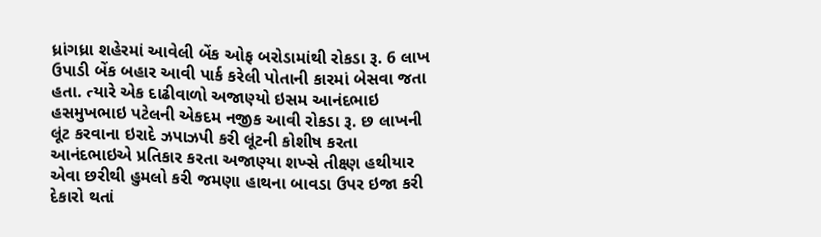ધ્રાંગધ્રા શહેરમાં આવેલી બેંક ઓફ બરોડામાંથી રોકડા રૂ. 6 લાખ ઉપાડી બેંક બહાર આવી પાર્ક કરેલી પોતાની કારમાં બેસવા જતા હતા. ત્યારે એક દાઢીવાળો અજાણ્યો ઇસમ આનંદભાઇ હસમુખભાઇ પટેલની એકદમ નજીક આવી રોકડા રૂ. છ લાખની લૂંટ કરવાના ઇરાદે ઝપાઝપી કરી લૂંટની કોશીષ કરતા આનંદભાઇએ પ્રતિકાર કરતા અજાણ્યા શખ્સે તીક્ષ્ણ હથીયાર એવા છરીથી હુમલો કરી જમણા હાથના બાવડા ઉપર ઇજા કરી દેકારો થતાં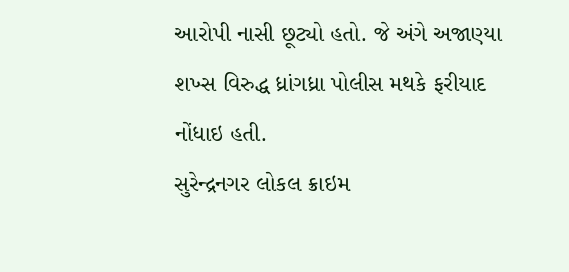આરોપી નાસી છૂટ્યો હતો. જે અંગે અજાણ્યા શખ્સ વિરુદ્ધ ધ્રાંગધ્રા પોલીસ મથકે ફરીયાદ નોંધાઇ હતી.
સુરેન્દ્રનગર લોકલ ક્રાઇમ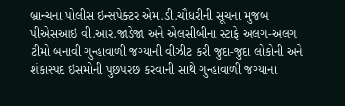બ્રાન્ચના પોલીસ ઇન્સપેક્ટર એમ.ડી.ચૌધરીની સૂચના મુજબ પીએસઆઇ વી.આર.જાડેજા અને એલસીબીના સ્ટાફે અલગ-અલગ ટીમો બનાવી ગુન્હાવાળી જગ્યાની વીઝીટ કરી જુદા-જુદા લોકોની અને શંકાસ્પદ ઇસમોની પુછપરછ કરવાની સાથે ગુન્હાવાળી જગ્યાના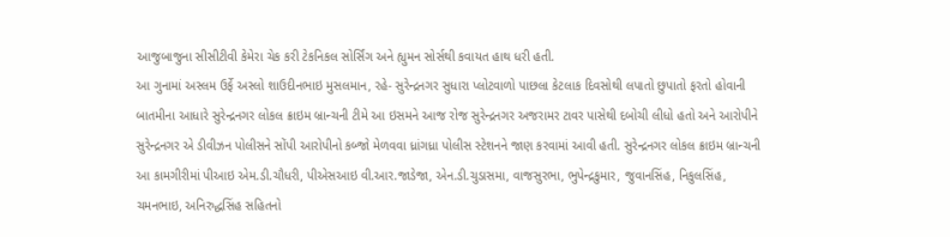આજુબાજુના સીસીટીવી કેમેરા ચેક કરી ટેકનિકલ સોર્સિંગ અને હ્યુમન સોર્સથી કવાયત હાથ ધરી હતી.
આ ગુનામાં અસ્લમ ઉર્ફે અસ્લો શાઉદીનભાઇ મુસલમાન, રહે- સુરેન્દ્રનગર સુધારા પ્લોટવાળો પાછલા કેટલાક દિવસોથી લપાતો છુપાતો ફરતો હોવાની બાતમીના આધારે સુરેન્દ્રનગર લોકલ ક્રાઇમ બ્રાન્ચની ટીમે આ ઇસમને આજ રોજ સુરેન્દ્રનગર અજરામર ટાવર પાસેથી દબોચી લીધો હતો અને આરોપીને સુરેન્દ્રનગર એ ડીવીઝન પોલીસને સોંપી આરોપીનો કબ્જો મેળવવા ધ્રાંગધ્રા પોલીસ સ્ટેશનને જાણ કરવામાં આવી હતી. સુરેન્દ્રનગર લોકલ ક્રાઇમ બ્રાન્ચની આ કામગીરીમાં પીઆઇ એમ.ડી.ચૌધરી, પીએસઆઇ વી.આર.જાડેજા, એન.ડી.ચુડાસમા, વાજસુરભા, ભુપેન્દ્રકુમાર, જુવાનસિંહ, નિકુલસિંહ, ચમનભાઇ, અનિરુદ્ધસિંહ સહિતનો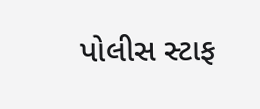પોલીસ સ્ટાફ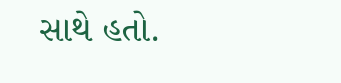સાથે હતો.